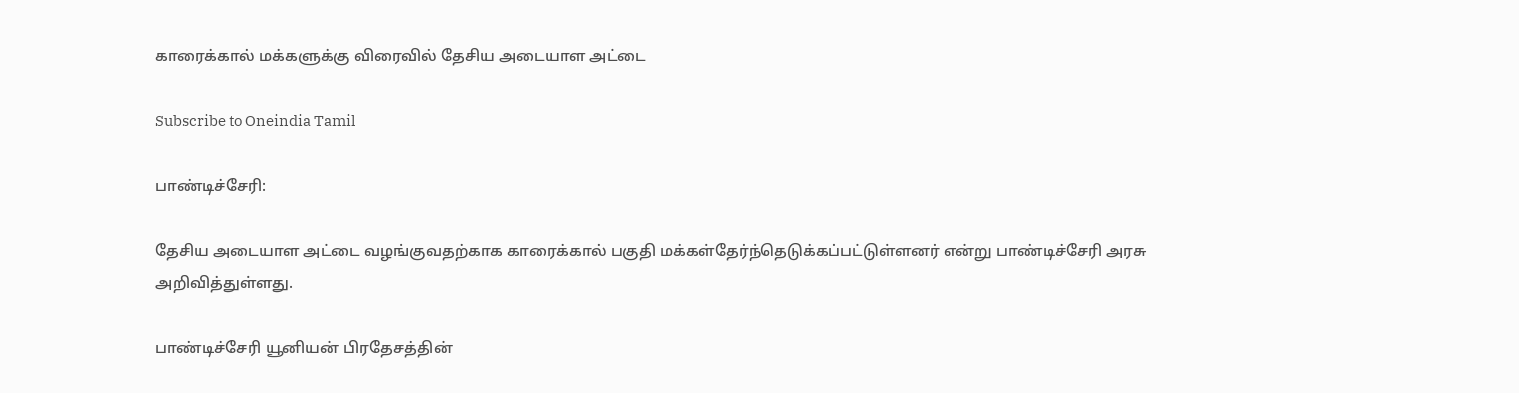காரைக்கால் மக்களுக்கு விரைவில் தேசிய அடையாள அட்டை

Subscribe to Oneindia Tamil

பாண்டிச்சேரி:

தேசிய அடையாள அட்டை வழங்குவதற்காக காரைக்கால் பகுதி மக்கள்தேர்ந்தெடுக்கப்பட்டுள்ளனர் என்று பாண்டிச்சேரி அரசு அறிவித்துள்ளது.

பாண்டிச்சேரி யூனியன் பிரதேசத்தின்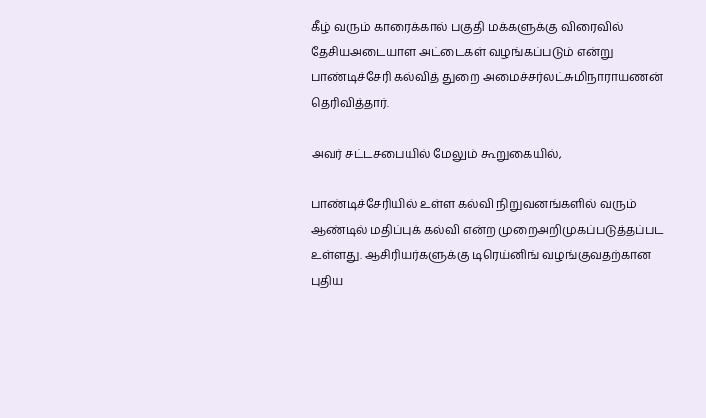கீழ் வரும் காரைக்கால் பகுதி மக்களுக்கு விரைவில் தேசியஅடையாள அட்டைகள் வழங்கப்படும் என்று பாண்டிச்சேரி கல்வித் துறை அமைச்சர்லட்சுமிநாராயணன் தெரிவித்தார்.

அவர் சட்டசபையில் மேலும் கூறுகையில்,

பாண்டிச்சேரியில் உள்ள கல்வி நிறுவனங்களில் வரும் ஆண்டில் மதிப்புக் கல்வி என்ற முறைஅறிமுகப்படுத்தப்பட உள்ளது. ஆசிரியர்களுக்கு டிரெய்னிங் வழங்குவதற்கான புதிய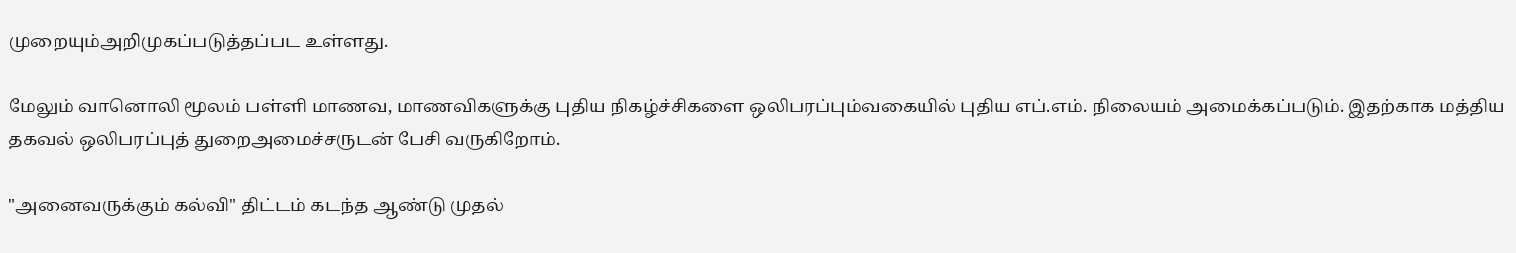முறையும்அறிமுகப்படுத்தப்பட உள்ளது.

மேலும் வானொலி மூலம் பள்ளி மாணவ, மாணவிகளுக்கு புதிய நிகழ்ச்சிகளை ஒலிபரப்பும்வகையில் புதிய எப்.எம். நிலையம் அமைக்கப்படும். இதற்காக மத்திய தகவல் ஒலிபரப்புத் துறைஅமைச்சருடன் பேசி வருகிறோம்.

"அனைவருக்கும் கல்வி" திட்டம் கடந்த ஆண்டு முதல்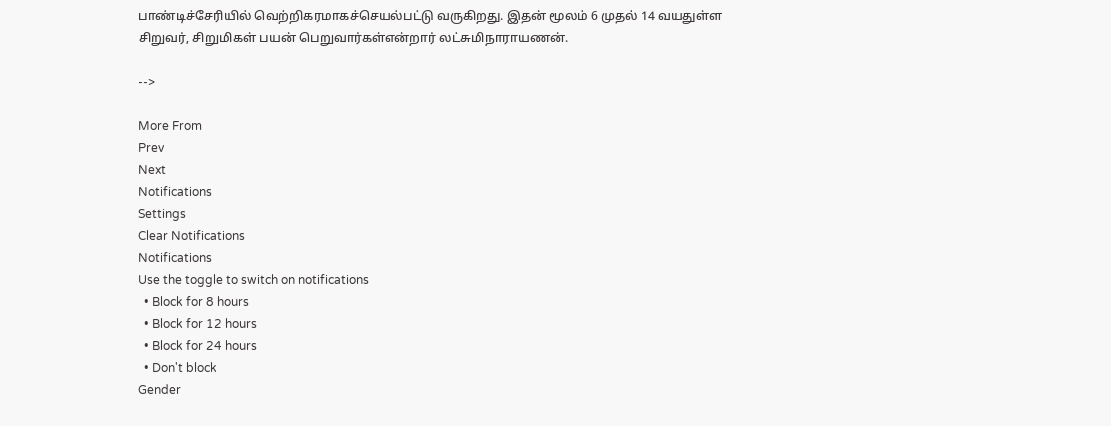பாண்டிச்சேரியில் வெற்றிகரமாகச்செயல்பட்டு வருகிறது. இதன் மூலம் 6 முதல் 14 வயதுள்ள சிறுவர், சிறுமிகள் பயன் பெறுவார்கள்என்றார் லட்சுமிநாராயணன்.

-->

More From
Prev
Next
Notifications
Settings
Clear Notifications
Notifications
Use the toggle to switch on notifications
  • Block for 8 hours
  • Block for 12 hours
  • Block for 24 hours
  • Don't block
Gender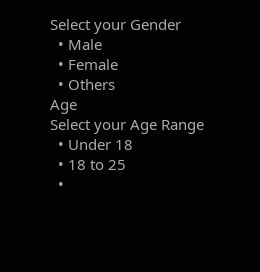Select your Gender
  • Male
  • Female
  • Others
Age
Select your Age Range
  • Under 18
  • 18 to 25
  •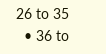26 to 35
  • 36 to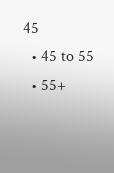45
  • 45 to 55
  • 55+